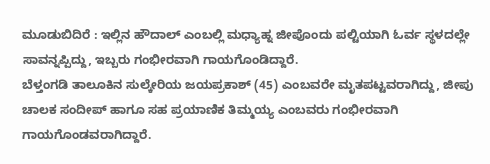ಮೂಡುಬಿದಿರೆ : ಇಲ್ಲಿನ ಹೌದಾಲ್ ಎಂಬಲ್ಲಿ ಮಧ್ಯಾಹ್ನ ಜೀಪೊಂದು ಪಲ್ಟಿಯಾಗಿ ಓರ್ವ ಸ್ಥಳದಲ್ಲೇ ಸಾವನ್ನಪ್ಪಿದ್ದು, ಇಬ್ಬರು ಗಂಭೀರವಾಗಿ ಗಾಯಗೊಂಡಿದ್ದಾರೆ.
ಬೆಳ್ತಂಗಡಿ ತಾಲೂಕಿನ ಸುಲ್ಕೇರಿಯ ಜಯಪ್ರಕಾಶ್ (45) ಎಂಬವರೇ ಮೃತಪಟ್ಟವರಾಗಿದ್ದು, ಜೀಪು ಚಾಲಕ ಸಂದೀಪ್ ಹಾಗೂ ಸಹ ಪ್ರಯಾಣಿಕ ತಿಮ್ಮಯ್ಯ ಎಂಬವರು ಗಂಭೀರವಾಗಿ ಗಾಯಗೊಂಡವರಾಗಿದ್ದಾರೆ.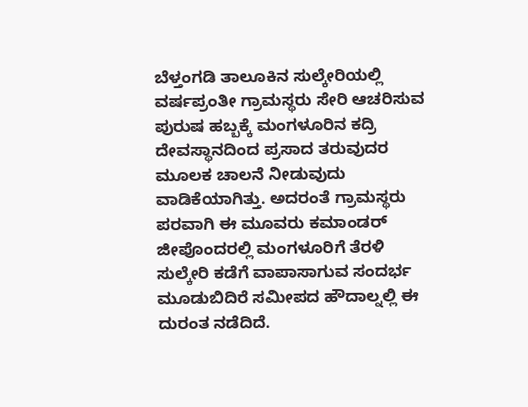ಬೆಳ್ತಂಗಡಿ ತಾಲೂಕಿನ ಸುಲ್ಕೇರಿಯಲ್ಲಿ ವರ್ಷಪ್ರಂತೀ ಗ್ರಾಮಸ್ಥರು ಸೇರಿ ಆಚರಿಸುವ ಪುರುಷ ಹಬ್ಬಕ್ಕೆ ಮಂಗಳೂರಿನ ಕದ್ರಿ ದೇವಸ್ಥಾನದಿಂದ ಪ್ರಸಾದ ತರುವುದರ ಮೂಲಕ ಚಾಲನೆ ನೀಡುವುದು ವಾಡಿಕೆಯಾಗಿತ್ತು. ಅದರಂತೆ ಗ್ರಾಮಸ್ಥರು ಪರವಾಗಿ ಈ ಮೂವರು ಕಮಾಂಡರ್ ಜೀಪೊಂದರಲ್ಲಿ ಮಂಗಳೂರಿಗೆ ತೆರಳಿ ಸುಲ್ಕೇರಿ ಕಡೆಗೆ ವಾಪಾಸಾಗುವ ಸಂದರ್ಭ ಮೂಡುಬಿದಿರೆ ಸಮೀಪದ ಹೌದಾಲ್ನಲ್ಲಿ ಈ ದುರಂತ ನಡೆದಿದೆ.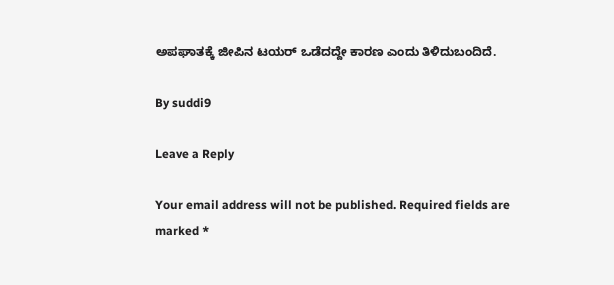ಅಪಘಾತಕ್ಕೆ ಜೀಪಿನ ಟಯರ್ ಒಡೆದದ್ದೇ ಕಾರಣ ಎಂದು ತಿಳಿದುಬಂದಿದೆ.

By suddi9

Leave a Reply

Your email address will not be published. Required fields are marked *